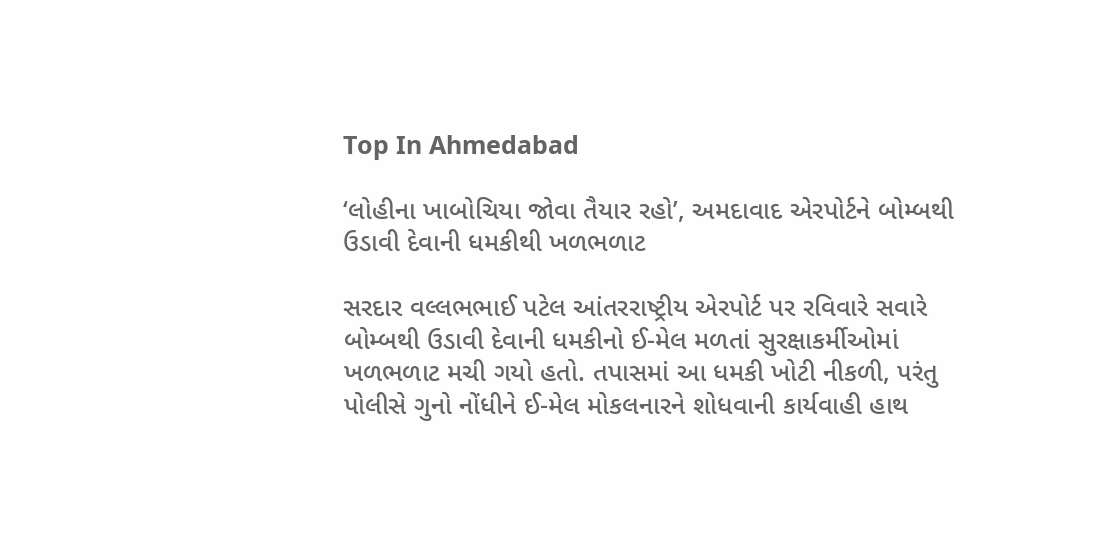Top In Ahmedabad

‘લોહીના ખાબોચિયા જોવા તૈયાર રહો’, અમદાવાદ એરપોર્ટને બોમ્બથી ઉડાવી દેવાની ધમકીથી ખળભળાટ

સરદાર વલ્લભભાઈ પટેલ આંતરરાષ્ટ્રીય એરપોર્ટ પર રવિવારે સવારે બોમ્બથી ઉડાવી દેવાની ધમકીનો ઈ-મેલ મળતાં સુરક્ષાકર્મીઓમાં ખળભળાટ મચી ગયો હતો. તપાસમાં આ ધમકી ખોટી નીકળી, પરંતુ પોલીસે ગુનો નોંધીને ઈ-મેલ મોકલનારને શોધવાની કાર્યવાહી હાથ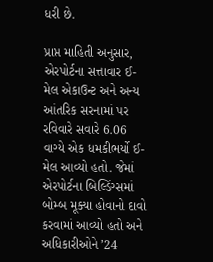ધરી છે.

પ્રાપ્ત માહિતી અનુસાર, એરપોર્ટના સત્તાવાર ઈ-મેલ એકાઉન્ટ અને અન્ય આંતરિક સરનામાં પર રવિવારે સવારે 6.06 વાગ્યે એક ધમકીભર્યો ઈ-મેલ આવ્યો હતો. જેમાં એરપોર્ટના બિલ્ડિંગ્સમાં બોમ્બ મૂક્યા હોવાનો દાવો કરવામાં આવ્યો હતો અને અધિકારીઓને ’24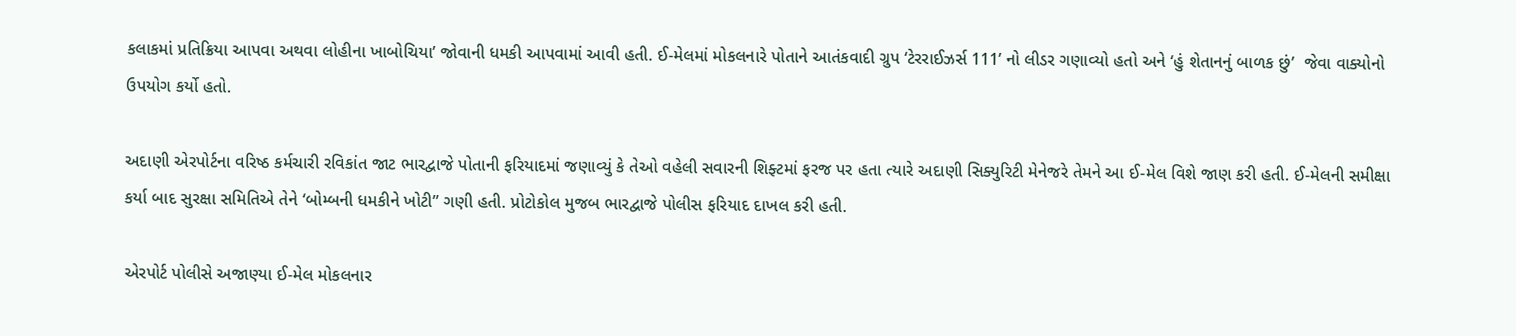કલાકમાં પ્રતિક્રિયા આપવા અથવા લોહીના ખાબોચિયા’ જોવાની ધમકી આપવામાં આવી હતી. ઈ-મેલમાં મોકલનારે પોતાને આતંકવાદી ગ્રુપ ‘ટેરરાઈઝર્સ 111’ નો લીડર ગણાવ્યો હતો અને ‘હું શેતાનનું બાળક છું’  જેવા વાક્યોનો ઉપયોગ કર્યો હતો.

અદાણી એરપોર્ટના વરિષ્ઠ કર્મચારી રવિકાંત જાટ ભારદ્વાજે પોતાની ફરિયાદમાં જણાવ્યું કે તેઓ વહેલી સવારની શિફ્ટમાં ફરજ પર હતા ત્યારે અદાણી સિક્યુરિટી મેનેજરે તેમને આ ઈ-મેલ વિશે જાણ કરી હતી. ઈ-મેલની સમીક્ષા કર્યા બાદ સુરક્ષા સમિતિએ તેને ‘બોમ્બની ધમકીને ખોટી” ગણી હતી. પ્રોટોકોલ મુજબ ભારદ્વાજે પોલીસ ફરિયાદ દાખલ કરી હતી.

એરપોર્ટ પોલીસે અજાણ્યા ઈ-મેલ મોકલનાર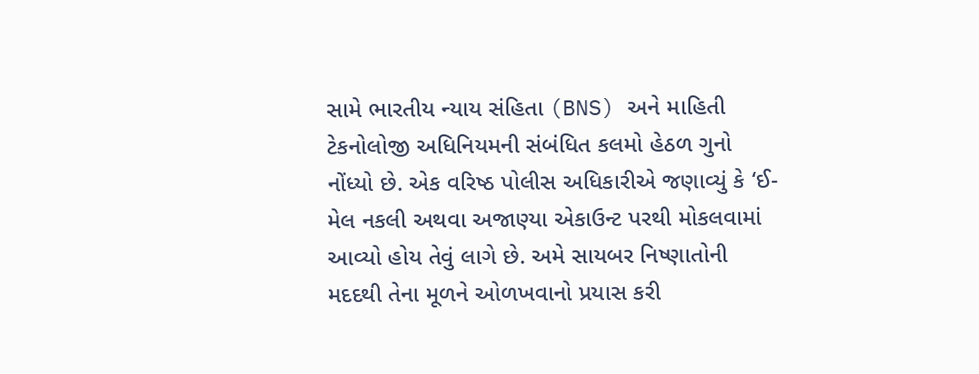સામે ભારતીય ન્યાય સંહિતા (BNS) અને માહિતી ટેકનોલોજી અધિનિયમની સંબંધિત કલમો હેઠળ ગુનો નોંધ્યો છે. એક વરિષ્ઠ પોલીસ અધિકારીએ જણાવ્યું કે ‘ઈ-મેલ નકલી અથવા અજાણ્યા એકાઉન્ટ પરથી મોકલવામાં આવ્યો હોય તેવું લાગે છે. અમે સાયબર નિષ્ણાતોની મદદથી તેના મૂળને ઓળખવાનો પ્રયાસ કરી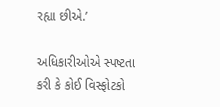રહ્યા છીએ.’

અધિકારીઓએ સ્પષ્ટતા કરી કે કોઈ વિસ્ફોટકો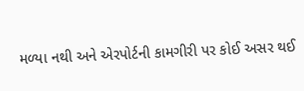મળ્યા નથી અને એરપોર્ટની કામગીરી પર કોઈ અસર થઈ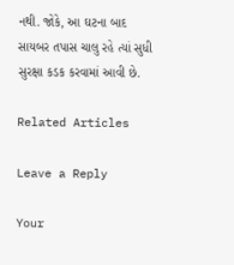નથી. જોકે, આ ઘટના બાદ સાયબર તપાસ ચાલુ રહે ત્યાં સુધી સુરક્ષા કડક કરવામાં આવી છે.

Related Articles

Leave a Reply

Your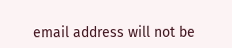email address will not be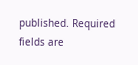published. Required fields are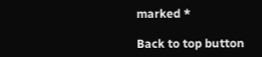marked *

Back to top button